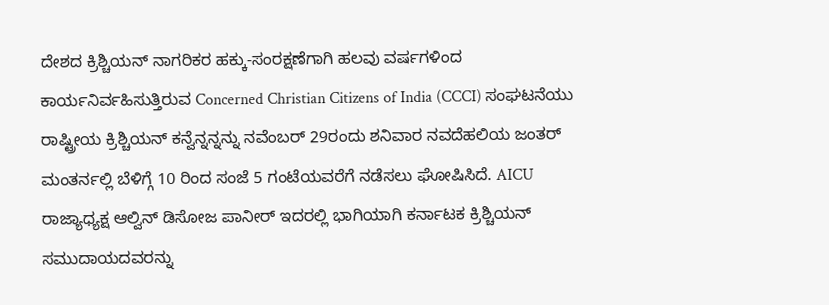ದೇಶದ ಕ್ರಿಶ್ಚಿಯನ್ ನಾಗರಿಕರ ಹಕ್ಕು-ಸಂರಕ್ಷಣೆಗಾಗಿ ಹಲವು ವರ್ಷಗಳಿಂದ ಕಾರ್ಯನಿರ್ವಹಿಸುತ್ತಿರುವ Concerned Christian Citizens of India (CCCI) ಸಂಘಟನೆಯು ರಾಷ್ಟ್ರೀಯ ಕ್ರಿಶ್ಚಿಯನ್ ಕನ್ವೆನ್ನನ್ನನ್ನು ನವೆಂಬರ್ 29ರಂದು ಶನಿವಾರ ನವದೆಹಲಿಯ ಜಂತರ್ ಮಂತರ್ನಲ್ಲಿ ಬೆಳಿಗ್ಗೆ 10 ರಿಂದ ಸಂಜೆ 5 ಗಂಟೆಯವರೆಗೆ ನಡೆಸಲು ಘೋಷಿಸಿದೆ. AICU ರಾಜ್ಯಾಧ್ಯಕ್ಷ ಆಲ್ವಿನ್ ಡಿಸೋಜ ಪಾನೀರ್ ಇದರಲ್ಲಿ ಭಾಗಿಯಾಗಿ ಕರ್ನಾಟಕ ಕ್ರಿಶ್ಚಿಯನ್ ಸಮುದಾಯದವರನ್ನು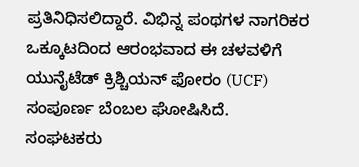ಪ್ರತಿನಿಧಿಸಲಿದ್ದಾರೆ. ವಿಭಿನ್ನ ಪಂಥಗಳ ನಾಗರಿಕರ ಒಕ್ಕೂಟದಿಂದ ಆರಂಭವಾದ ಈ ಚಳವಳಿಗೆ ಯುನೈಟೆಡ್ ಕ್ರಿಶ್ಚಿಯನ್ ಫೋರಂ (UCF) ಸಂಪೂರ್ಣ ಬೆಂಬಲ ಘೋಷಿಸಿದೆ.
ಸಂಘಟಕರು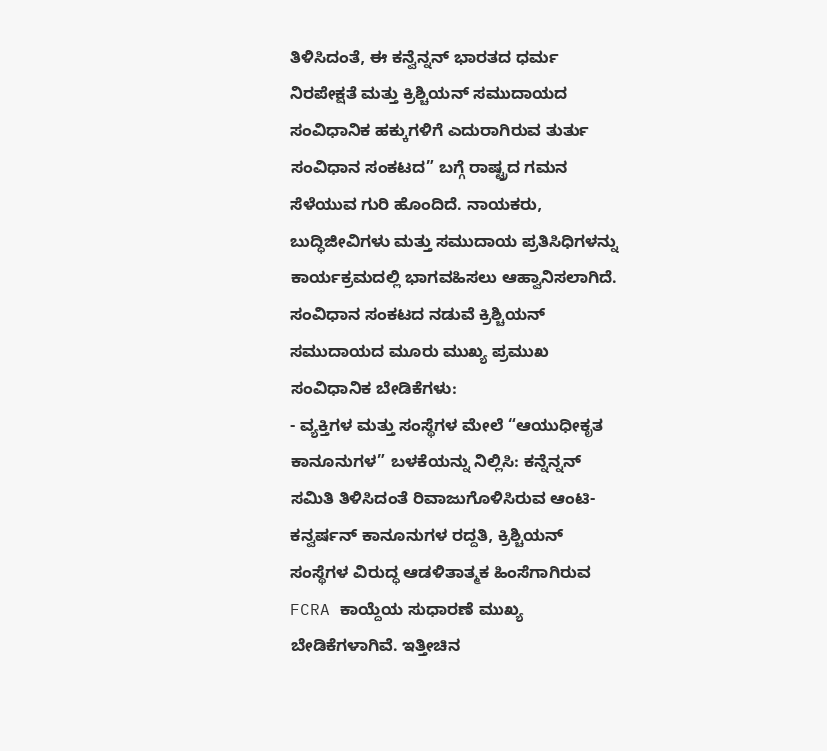ತಿಳಿಸಿದಂತೆ, ಈ ಕನ್ವೆನ್ನನ್ ಭಾರತದ ಧರ್ಮ ನಿರಪೇಕ್ಷತೆ ಮತ್ತು ಕ್ರಿಶ್ಚಿಯನ್ ಸಮುದಾಯದ ಸಂವಿಧಾನಿಕ ಹಕ್ಕುಗಳಿಗೆ ಎದುರಾಗಿರುವ ತುರ್ತು ಸಂವಿಧಾನ ಸಂಕಟದ” ಬಗ್ಗೆ ರಾಷ್ಟ್ರದ ಗಮನ ಸೆಳೆಯುವ ಗುರಿ ಹೊಂದಿದೆ. ನಾಯಕರು, ಬುದ್ಧಿಜೀವಿಗಳು ಮತ್ತು ಸಮುದಾಯ ಪ್ರತಿಸಿಧಿಗಳನ್ನು ಕಾರ್ಯಕ್ರಮದಲ್ಲಿ ಭಾಗವಹಿಸಲು ಆಹ್ವಾನಿಸಲಾಗಿದೆ.
ಸಂವಿಧಾನ ಸಂಕಟದ ನಡುವೆ ಕ್ರಿಶ್ಚಿಯನ್ ಸಮುದಾಯದ ಮೂರು ಮುಖ್ಯ ಪ್ರಮುಖ ಸಂವಿಧಾನಿಕ ಬೇಡಿಕೆಗಳು:
- ವ್ಯಕ್ತಿಗಳ ಮತ್ತು ಸಂಸ್ಥೆಗಳ ಮೇಲೆ “ಆಯುಧೀಕೃತ ಕಾನೂನುಗಳ” ಬಳಕೆಯನ್ನು ನಿಲ್ಲಿಸಿ: ಕನ್ನೆನ್ನನ್ ಸಮಿತಿ ತಿಳಿಸಿದಂತೆ ರಿವಾಜುಗೊಳಿಸಿರುವ ಆಂಟಿ-ಕನ್ವರ್ಷನ್ ಕಾನೂನುಗಳ ರದ್ದತಿ, ಕ್ರಿಶ್ಚಿಯನ್ ಸಂಸ್ಥೆಗಳ ವಿರುದ್ಧ ಆಡಳಿತಾತ್ಮಕ ಹಿಂಸೆಗಾಗಿರುವ FCRA ಕಾಯ್ದೆಯ ಸುಧಾರಣೆ ಮುಖ್ಯ ಬೇಡಿಕೆಗಳಾಗಿವೆ. ಇತ್ತೀಚಿನ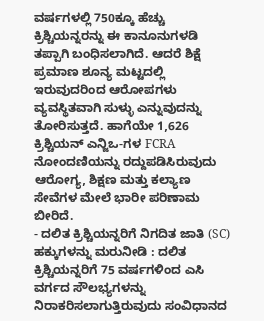ವರ್ಷಗಳಲ್ಲಿ 750ಕ್ಕೂ ಹೆಚ್ಚು ಕ್ರಿಶ್ಚಿಯನ್ನರನ್ನು ಈ ಕಾನೂನುಗಳಡಿ ತಪ್ಪಾಗಿ ಬಂಧಿಸಲಾಗಿದೆ. ಆದರೆ ಶಿಕ್ಷೆ ಪ್ರಮಾಣ ಶೂನ್ಯ ಮಟ್ಟದಲ್ಲಿ ಇರುವುದರಿಂದ ಆರೋಪಗಳು ವ್ಯವಸ್ಥಿತವಾಗಿ ಸುಳ್ಳು ಎನ್ನುವುದನ್ನು ತೋರಿಸುತ್ತದೆ. ಹಾಗೆಯೇ 1,626 ಕ್ರಿಶ್ಚಿಯನ್ ಎನ್ಜಿಒ-ಗಳ FCRA ನೋಂದಣಿಯನ್ನು ರದ್ದುಪಡಿಸಿರುವುದು ಆರೋಗ್ಯ, ಶಿಕ್ಷಣ ಮತ್ತು ಕಲ್ಯಾಣ ಸೇವೆಗಳ ಮೇಲೆ ಭಾರೀ ಪರಿಣಾಮ ಬೀರಿದೆ.
- ದಲಿತ ಕ್ರಿಶ್ಚಿಯನ್ನರಿಗೆ ನಿಗದಿತ ಜಾತಿ (SC) ಹಕ್ಕುಗಳನ್ನು ಮರುನೀಡಿ : ದಲಿತ ಕ್ರಿಶ್ಚಿಯನ್ನರಿಗೆ 75 ವರ್ಷಗಳಿಂದ ಎಸಿ ವರ್ಗದ ಸೌಲಭ್ಯಗಳನ್ನು ನಿರಾಕರಿಸಲಾಗುತ್ತಿರುವುದು ಸಂವಿಧಾನದ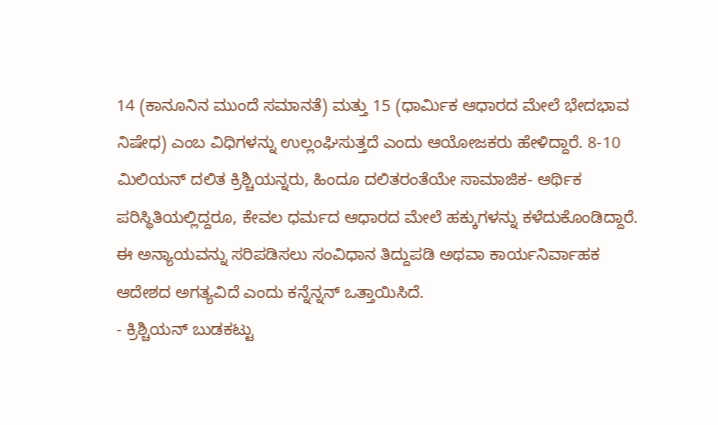14 (ಕಾನೂನಿನ ಮುಂದೆ ಸಮಾನತೆ) ಮತ್ತು 15 (ಧಾರ್ಮಿಕ ಆಧಾರದ ಮೇಲೆ ಭೇದಭಾವ ನಿಷೇಧ) ಎಂಬ ವಿಧಿಗಳನ್ನು ಉಲ್ಲಂಘಿಸುತ್ತದೆ ಎಂದು ಆಯೋಜಕರು ಹೇಳಿದ್ದಾರೆ. 8-10 ಮಿಲಿಯನ್ ದಲಿತ ಕ್ರಿಶ್ಚಿಯನ್ನರು, ಹಿಂದೂ ದಲಿತರಂತೆಯೇ ಸಾಮಾಜಿಕ- ಆರ್ಥಿಕ ಪರಿಸ್ಥಿತಿಯಲ್ಲಿದ್ದರೂ, ಕೇವಲ ಧರ್ಮದ ಆಧಾರದ ಮೇಲೆ ಹಕ್ಕುಗಳನ್ನು ಕಳೆದುಕೊಂಡಿದ್ದಾರೆ. ಈ ಅನ್ಯಾಯವನ್ನು ಸರಿಪಡಿಸಲು ಸಂವಿಧಾನ ತಿದ್ದುಪಡಿ ಅಥವಾ ಕಾರ್ಯನಿರ್ವಾಹಕ ಆದೇಶದ ಅಗತ್ಯವಿದೆ ಎಂದು ಕನ್ನೆನ್ನನ್ ಒತ್ತಾಯಿಸಿದೆ.
- ಕ್ರಿಶ್ಚಿಯನ್ ಬುಡಕಟ್ಟು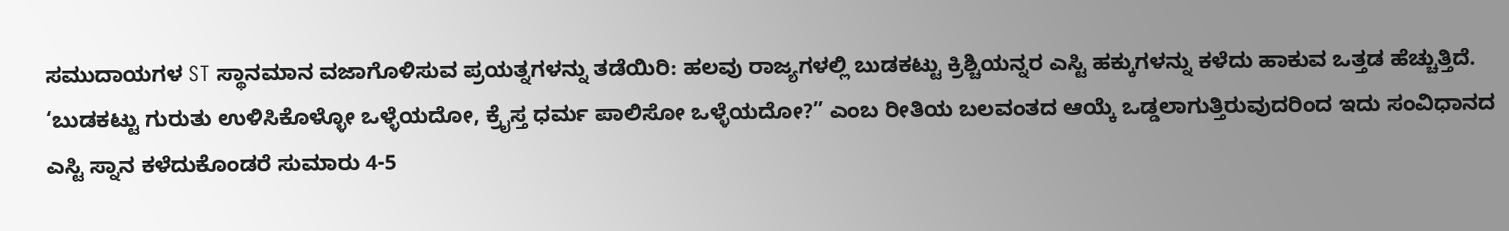ಸಮುದಾಯಗಳ ST ಸ್ಥಾನಮಾನ ವಜಾಗೊಳಿಸುವ ಪ್ರಯತ್ನಗಳನ್ನು ತಡೆಯಿರಿ: ಹಲವು ರಾಜ್ಯಗಳಲ್ಲಿ ಬುಡಕಟ್ಟು ಕ್ರಿಶ್ಚಿಯನ್ನರ ಎಸ್ಟಿ ಹಕ್ಕುಗಳನ್ನು ಕಳೆದು ಹಾಕುವ ಒತ್ತಡ ಹೆಚ್ಚುತ್ತಿದೆ. ‘ಬುಡಕಟ್ಟು ಗುರುತು ಉಳಿಸಿಕೊಳ್ಳೋ ಒಳ್ಳೆಯದೋ, ಕ್ರೈಸ್ತ ಧರ್ಮ ಪಾಲಿಸೋ ಒಳ್ಳೆಯದೋ?” ಎಂಬ ರೀತಿಯ ಬಲವಂತದ ಆಯ್ಕೆ ಒಡ್ಡಲಾಗುತ್ತಿರುವುದರಿಂದ ಇದು ಸಂವಿಧಾನದ ಎಸ್ಟಿ ಸ್ನಾನ ಕಳೆದುಕೊಂಡರೆ ಸುಮಾರು 4-5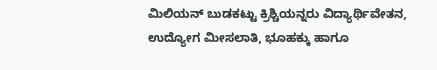ಮಿಲಿಯನ್ ಬುಡಕಟ್ಟು ಕ್ರಿಶ್ಚಿಯನ್ನರು ವಿದ್ಯಾರ್ಥಿವೇತನ, ಉದ್ಯೋಗ ಮೀಸಲಾತಿ, ಭೂಹಕ್ಕು ಹಾಗೂ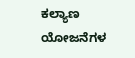ಕಲ್ಯಾಣ ಯೋಜನೆಗಳ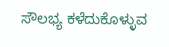ಸೌಲಭ್ಯ ಕಳೆದುಕೊಳ್ಳುವ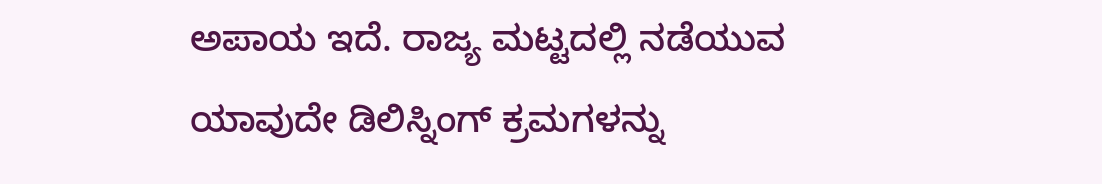ಅಪಾಯ ಇದೆ. ರಾಜ್ಯ ಮಟ್ಟದಲ್ಲಿ ನಡೆಯುವ ಯಾವುದೇ ಡಿಲಿಸ್ನಿಂಗ್ ಕ್ರಮಗಳನ್ನು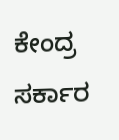ಕೇಂದ್ರ ಸರ್ಕಾರ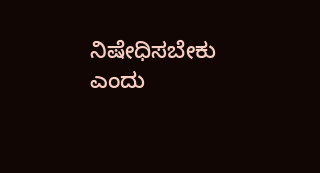ನಿಷೇಧಿಸಬೇಕು ಎಂದು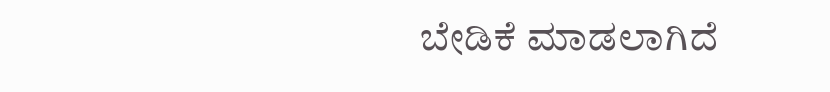ಬೇಡಿಕೆ ಮಾಡಲಾಗಿದೆ